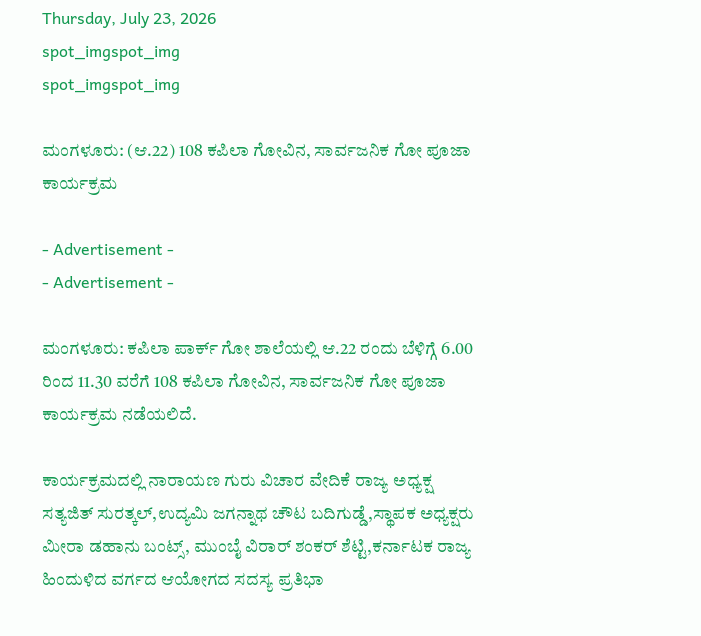Thursday, July 23, 2026
spot_imgspot_img
spot_imgspot_img

ಮಂಗಳೂರು: (ಆ.22) 108 ಕಪಿಲಾ ಗೋವಿನ, ಸಾರ್ವಜನಿಕ ಗೋ ಪೂಜಾ ಕಾರ್ಯಕ್ರಮ

- Advertisement -
- Advertisement -

ಮಂಗಳೂರು: ಕಪಿಲಾ ಪಾರ್ಕ್ ಗೋ ಶಾಲೆಯಲ್ಲಿ ಆ.22 ರಂದು ಬೆಳಿಗ್ಗೆ 6.00 ರಿಂದ 11.30 ವರೆಗೆ 108 ಕಪಿಲಾ ಗೋವಿನ, ಸಾರ್ವಜನಿಕ ಗೋ ಪೂಜಾ ಕಾರ್ಯಕ್ರಮ ನಡೆಯಲಿದೆ.

ಕಾರ್ಯಕ್ರಮದಲ್ಲಿ ನಾರಾಯಣ ಗುರು ವಿಚಾರ ವೇದಿಕೆ ರಾಜ್ಯ ಅಧ್ಯಕ್ಷ ಸತ್ಯಜಿತ್ ಸುರತ್ಕಲ್,ಉದ್ಯಮಿ ಜಗನ್ನಾಥ ಚೌಟ ಬದಿಗುಡ್ಡೆ,ಸ್ಥಾಪಕ ಅಧ್ಯಕ್ಷರು ಮೀರಾ ಡಹಾನು ಬಂಟ್ಸ್, ಮುಂಬೈ ವಿರಾರ್ ಶಂಕರ್ ಶೆಟ್ಟಿ,ಕರ್ನಾಟಕ ರಾಜ್ಯ ಹಿಂದುಳಿದ ವರ್ಗದ ಆಯೋಗದ ಸದಸ್ಯ ಪ್ರತಿಭಾ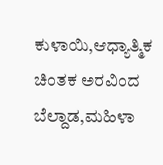ಕುಳಾಯಿ,ಆಧ್ಯಾತ್ಮಿಕ ಚಿಂತಕ ಅರವಿಂದ ಬೆಲ್ದಾಡ,ಮಹಿಳಾ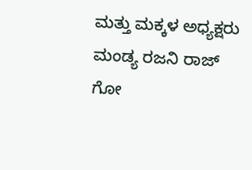ಮತ್ತು ಮಕ್ಕಳ ಅಧ್ಯಕ್ಷರು ಮಂಡ್ಯ ರಜನಿ ರಾಜ್ ಗೋ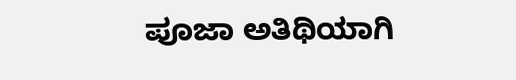ಪೂಜಾ ಅತಿಥಿಯಾಗಿ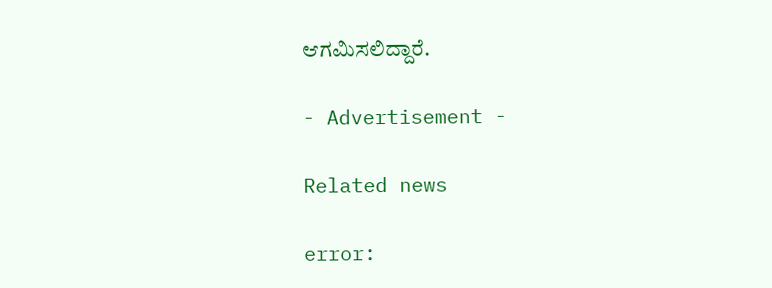ಆಗಮಿಸಲಿದ್ದಾರೆ.

- Advertisement -

Related news

error: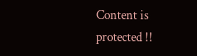Content is protected !!